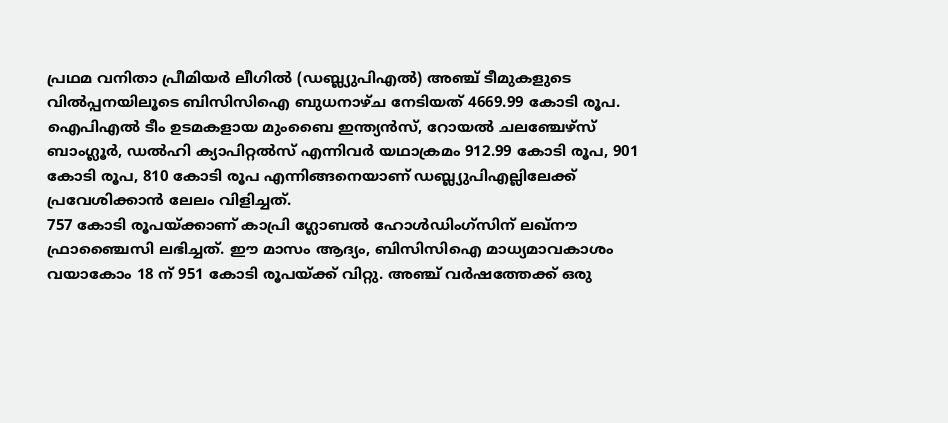പ്രഥമ വനിതാ പ്രീമിയർ ലീഗിൽ (ഡബ്ല്യുപിഎൽ) അഞ്ച് ടീമുകളുടെ വിൽപ്പനയിലൂടെ ബിസിസിഐ ബുധനാഴ്ച നേടിയത് 4669.99 കോടി രൂപ. ഐപിഎൽ ടീം ഉടമകളായ മുംബൈ ഇന്ത്യൻസ്, റോയൽ ചലഞ്ചേഴ്സ് ബാംഗ്ലൂർ, ഡൽഹി ക്യാപിറ്റൽസ് എന്നിവർ യഥാക്രമം 912.99 കോടി രൂപ, 901 കോടി രൂപ, 810 കോടി രൂപ എന്നിങ്ങനെയാണ് ഡബ്ല്യുപിഎല്ലിലേക്ക് പ്രവേശിക്കാൻ ലേലം വിളിച്ചത്.
757 കോടി രൂപയ്ക്കാണ് കാപ്രി ഗ്ലോബൽ ഹോൾഡിംഗ്സിന് ലഖ്നൗ ഫ്രാഞ്ചൈസി ലഭിച്ചത്. ഈ മാസം ആദ്യം, ബിസിസിഐ മാധ്യമാവകാശം വയാകോം 18 ന് 951 കോടി രൂപയ്ക്ക് വിറ്റു. അഞ്ച് വർഷത്തേക്ക് ഒരു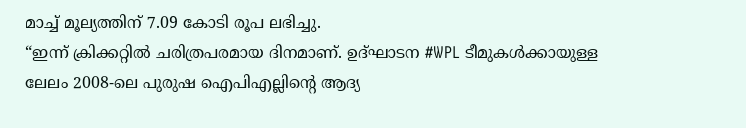മാച്ച് മൂല്യത്തിന് 7.09 കോടി രൂപ ലഭിച്ചു.
“ഇന്ന് ക്രിക്കറ്റിൽ ചരിത്രപരമായ ദിനമാണ്. ഉദ്ഘാടന #WPL ടീമുകൾക്കായുള്ള ലേലം 2008-ലെ പുരുഷ ഐപിഎല്ലിന്റെ ആദ്യ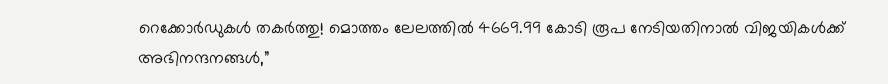റെക്കോർഡുകൾ തകർത്തു! മൊത്തം ലേലത്തിൽ 4669.99 കോടി രൂപ നേടിയതിനാൽ വിജയികൾക്ക് അഭിനന്ദനങ്ങൾ,”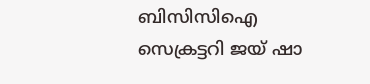ബിസിസിഐ സെക്രട്ടറി ജയ് ഷാ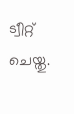ട്വീറ്റ് ചെയ്തു.